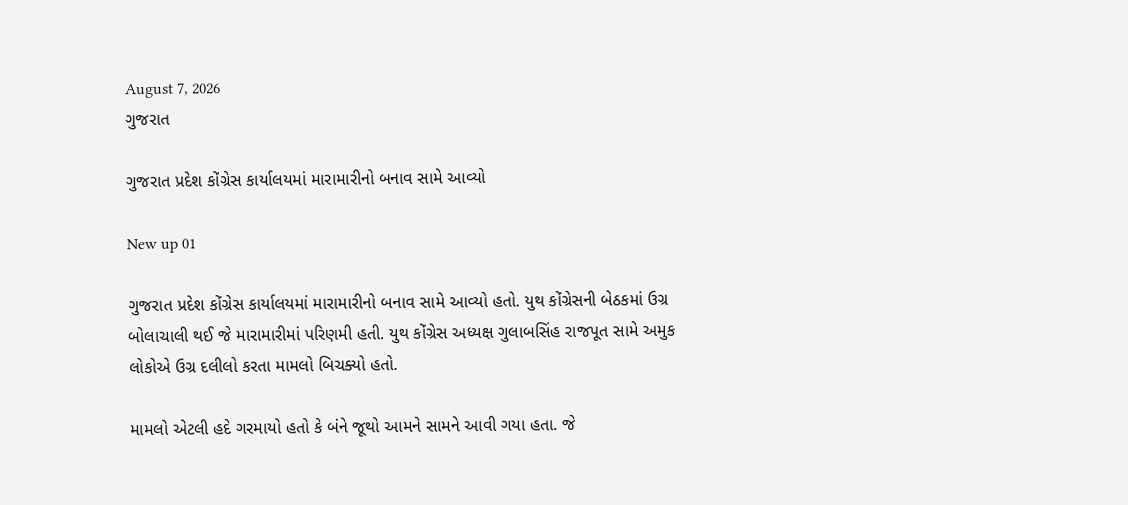August 7, 2026
ગુજરાત

ગુજરાત પ્રદેશ કોંગ્રેસ કાર્યાલયમાં મારામારીનો બનાવ સામે આવ્યો

New up 01

ગુજરાત પ્રદેશ કોંગ્રેસ કાર્યાલયમાં મારામારીનો બનાવ સામે આવ્યો હતો. યુથ કોંગ્રેસની બેઠકમાં ઉગ્ર બોલાચાલી થઈ જે મારામારીમાં પરિણમી હતી. યુથ કોંગ્રેસ અધ્યક્ષ ગુલાબસિંહ રાજપૂત સામે અમુક લોકોએ ઉગ્ર દલીલો કરતા મામલો બિચક્યો હતો.

મામલો એટલી હદે ગરમાયો હતો કે બંને જૂથો આમને સામને આવી ગયા હતા. જે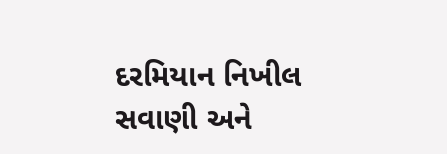દરમિયાન નિખીલ સવાણી અને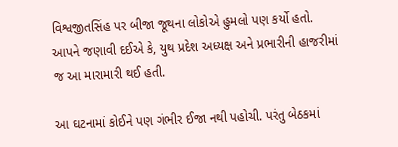વિશ્વજીતસિંહ પર બીજા જૂથના લોકોએ હુમલો પણ કર્યો હતો. આપને જણાવી દઈએ કે, યુથ પ્રદેશ અધ્યક્ષ અને પ્રભારીની હાજરીમાં જ આ મારામારી થઈ હતી.

આ ઘટનામાં કોઈને પણ ગંભીર ઈજા નથી પહોચી. પરંતુ બેઠકમાં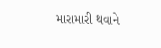મારામારી થવાને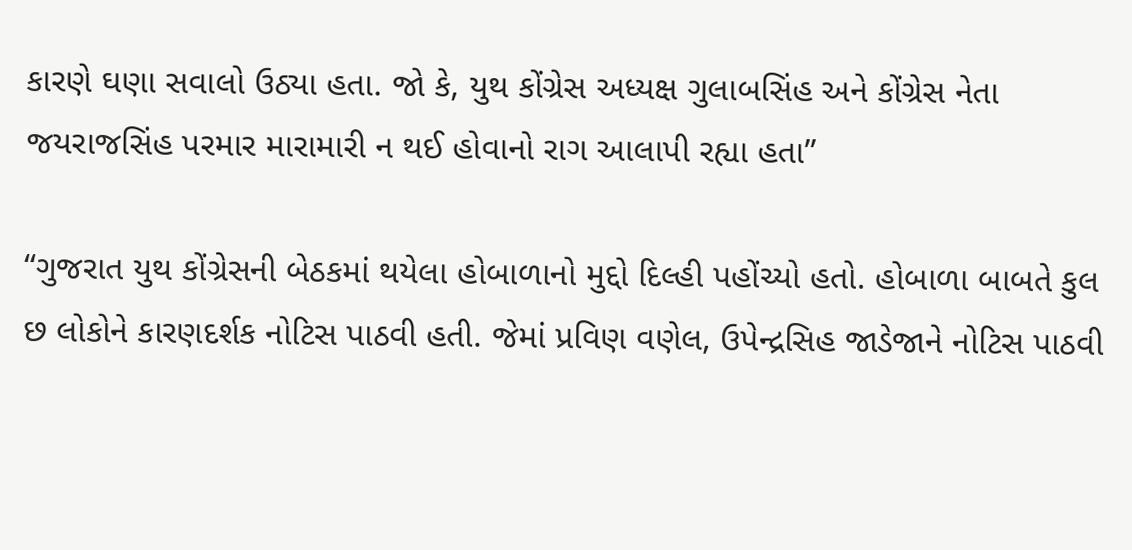કારણે ઘણા સવાલો ઉઠ્યા હતા. જો કે, યુથ કોંગ્રેસ અધ્યક્ષ ગુલાબસિંહ અને કોંગ્રેસ નેતા જયરાજસિંહ પરમાર મારામારી ન થઈ હોવાનો રાગ આલાપી રહ્યા હતા”

“ગુજરાત યુથ કોંગ્રેસની બેઠકમાં થયેલા હોબાળાનો મુદ્દો દિલ્હી પહોંચ્યો હતો. હોબાળા બાબતે કુલ છ લોકોને કારણદર્શક નોટિસ પાઠવી હતી. જેમાં પ્રવિણ વણેલ, ઉપેન્દ્રસિહ જાડેજાને નોટિસ પાઠવી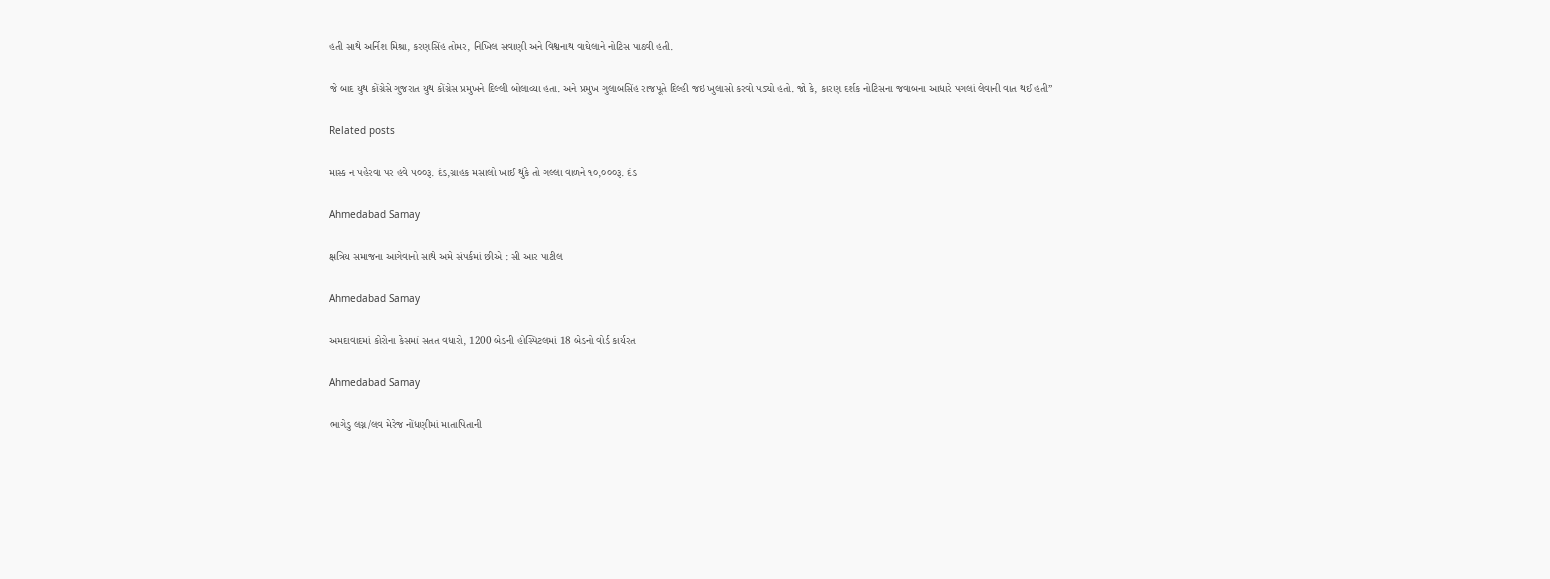હતી સાથે અર્નિશ મિશ્રા, કરણસિંહ તોમર, નિખિલ સવાણી અને વિશ્વનાથ વાઘેલાને નોટિસ પાઠવી હતી.

જે બાદ યુથ કોંગ્રેસે ગુજરાત યુથ કોંગ્રેસ પ્રમુખને દિલ્લી બોલાવ્યા હતા. અને પ્રમુખ ગુલાબસિંહ રાજપૂતે દિલ્હી જઇ ખુલાસો કરવો પડ્યો હતો. જો કે, કારણ દર્શક નોટિસના જવાબના આધારે પગલાં લેવાની વાત થઈ હતી”

Related posts

માસ્ક ન પહેરવા પર હવે ૫૦૦રૂ. દંડ,ગ્રાહક મસાલો ખાઈ થુંકે તો ગલ્લા વાળને ૧૦,૦૦૦રૂ. દંડ

Ahmedabad Samay

ક્ષત્રિય સમાજના આગેવાનો સાથે અમે સંપર્કમાં છીએ : સી આર પાટીલ

Ahmedabad Samay

અમદાવાદમાં કોરોના કેસમાં સતત વધારો, 1200 બેડની હોસ્પિટલમાં 18 બેડનો વોર્ડ કાર્યરત

Ahmedabad Samay

ભાગેડુ લગ્ન/લવ મેરેજ નોંધણીમાં માતાપિતાની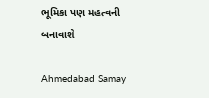ભૂમિકા પણ મહત્‍વની બનાવાશે

Ahmedabad Samay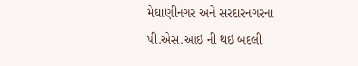મેઘાણીનગર અને સરદારનગરના પી.એસ.આઇ ની થઇ બદલી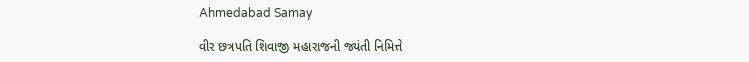Ahmedabad Samay

વીર છત્રપતિ શિવાજી મહારાજની જ્યંતી નિમિત્તે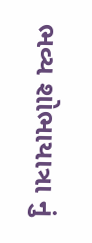ભવ્ય શોભાયાત્રા નું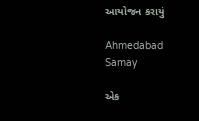આયોજન કરાયું

Ahmedabad Samay

એક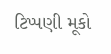ટિપ્પણી મૂકો